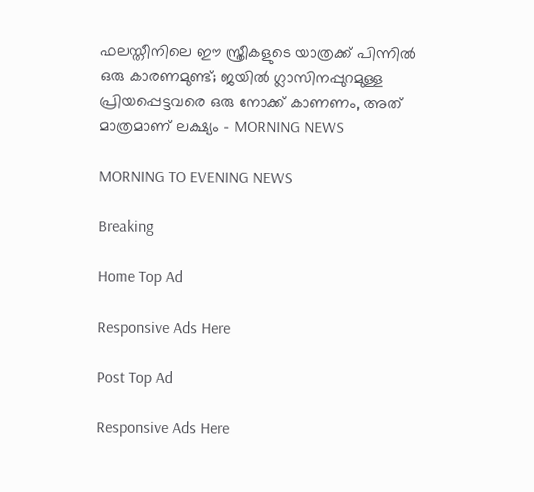ഫലസ്തീനിലെ ഈ സ്ത്രീകളുടെ യാത്രക്ക് പിന്നില്‍ ഒരു കാരണമുണ്ട്; ജയില്‍ ഗ്ലാസിനപ്പുറമുള്ള പ്രിയപ്പെട്ടവരെ ഒരു നോക്ക് കാണണം, അത് മാത്രമാണ് ലക്ഷ്യം - MORNING NEWS

MORNING TO EVENING NEWS

Breaking

Home Top Ad

Responsive Ads Here

Post Top Ad

Responsive Ads Here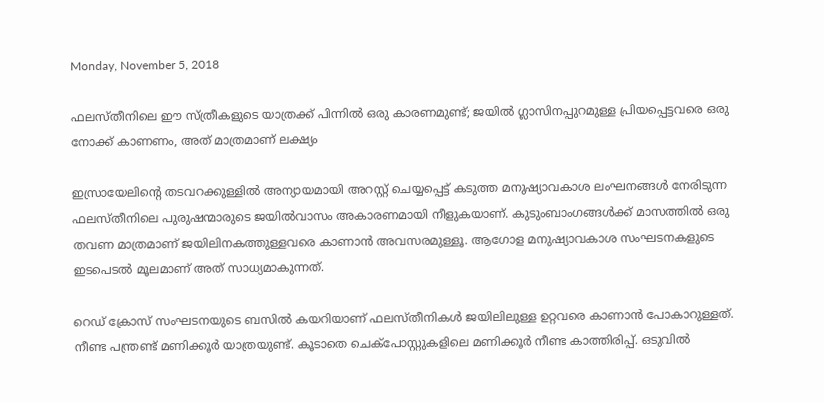Monday, November 5, 2018

ഫലസ്തീനിലെ ഈ സ്ത്രീകളുടെ യാത്രക്ക് പിന്നില്‍ ഒരു കാരണമുണ്ട്; ജയില്‍ ഗ്ലാസിനപ്പുറമുള്ള പ്രിയപ്പെട്ടവരെ ഒരു നോക്ക് കാണണം, അത് മാത്രമാണ് ലക്ഷ്യം

ഇസ്രായേലിന്റെ തടവറക്കുള്ളില്‍ അന്യായമായി അറസ്റ്റ് ചെയ്യപ്പെട്ട് കടുത്ത മനുഷ്യാവകാശ ലംഘനങ്ങള്‍ നേരിടുന്ന ഫലസ്തീനിലെ പുരുഷന്മാരുടെ ജയില്‍വാസം അകാരണമായി നീളുകയാണ്. കുടുംബാംഗങ്ങള്‍ക്ക് മാസത്തില്‍ ഒരു തവണ മാത്രമാണ് ജയിലിനകത്തുള്ളവരെ കാണാന്‍ അവസരമുള്ളൂ. ആഗോള മനുഷ്യാവകാശ സംഘടനകളുടെ ഇടപെടല്‍ മൂലമാണ് അത് സാധ്യമാകുന്നത്.

റെഡ് ക്രോസ് സംഘടനയുടെ ബസില്‍ കയറിയാണ് ഫലസ്തീനികള്‍ ജയിലിലുള്ള ഉറ്റവരെ കാണാന്‍ പോകാറുള്ളത്. നീണ്ട പന്ത്രണ്ട് മണിക്കൂര്‍ യാത്രയുണ്ട്. കൂടാതെ ചെക്പോസ്റ്റുകളിലെ മണിക്കൂര്‍ നീണ്ട കാത്തിരിപ്പ്. ഒടുവില്‍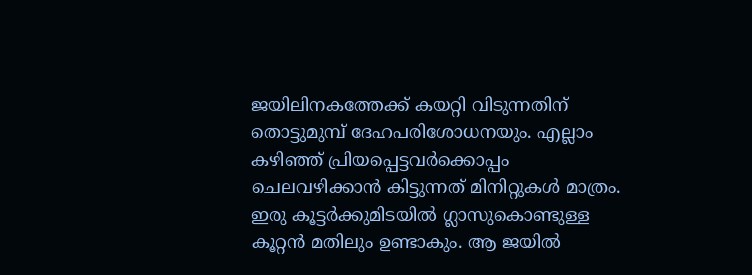ജയിലിനകത്തേക്ക് കയറ്റി വിടുന്നതിന് തൊട്ടുമുമ്പ് ദേഹപരിശോധനയും. എല്ലാം കഴിഞ്ഞ് പ്രിയപ്പെട്ടവര്‍ക്കൊപ്പം ചെലവഴിക്കാന്‍ കിട്ടുന്നത് മിനിറ്റുകള്‍ മാത്രം. ഇരു കൂട്ടര്‍ക്കുമിടയില്‍ ഗ്ലാസുകൊണ്ടുള്ള കൂറ്റന്‍ മതിലും ഉണ്ടാകും. ആ ജയില്‍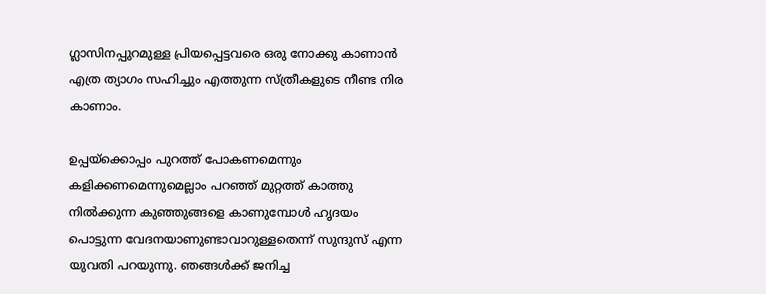ഗ്ലാസിനപ്പുറമുള്ള പ്രിയപ്പെട്ടവരെ ഒരു നോക്കു കാണാന്‍ എത്ര ത്യാഗം സഹിച്ചും എത്തുന്ന സ്ത്രീകളുടെ നീണ്ട നിര കാണാം.

ഉപ്പയ്ക്കൊപ്പം പുറത്ത് പോകണമെന്നും കളിക്കണമെന്നുമെല്ലാം പറഞ്ഞ് മുറ്റത്ത് കാത്തു നില്‍ക്കുന്ന കുഞ്ഞുങ്ങളെ കാണുമ്പോള്‍ ഹൃദയം പൊട്ടുന്ന വേദനയാണുണ്ടാവാറുള്ളതെന്ന് സുന്ദുസ് എന്ന യുവതി പറയുന്നു. ഞങ്ങള്‍ക്ക് ജനിച്ച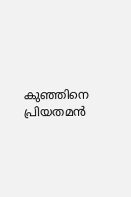കുഞ്ഞിനെ പ്രിയതമന്‍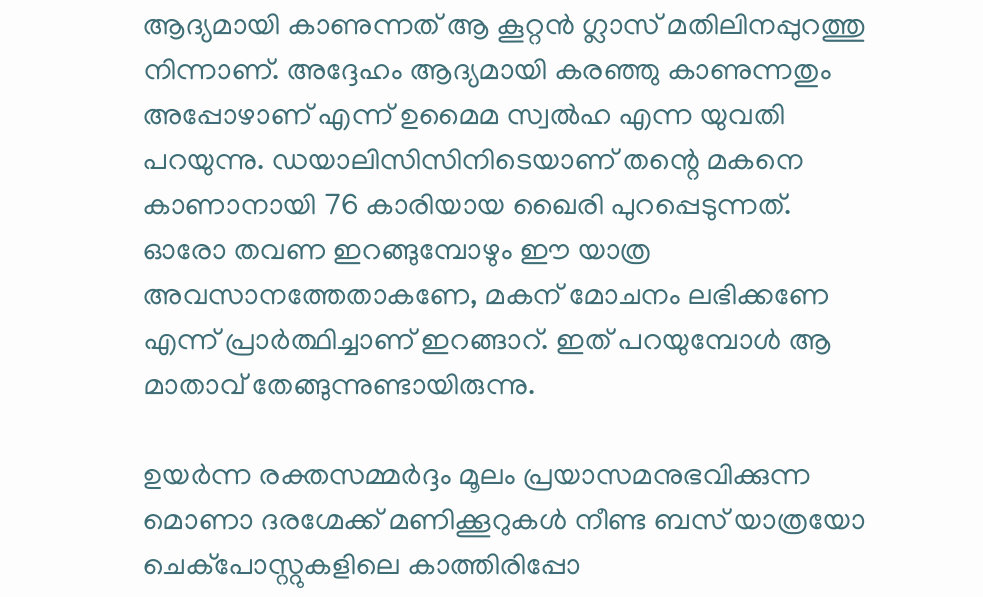ആദ്യമായി കാണുന്നത് ആ കൂറ്റന്‍ ഗ്ലാസ് മതിലിനപ്പുറത്തു നിന്നാണ്. അദ്ദേഹം ആദ്യമായി കരഞ്ഞു കാണുന്നതും അപ്പോഴാണ് എന്ന് ഉമൈമ സ്വല്‍ഹ എന്ന യുവതി പറയുന്നു. ഡയാലിസിസിനിടെയാണ് തന്റെ മകനെ കാണാനായി 76 കാരിയായ ഖൈരി പുറപ്പെടുന്നത്. ഓരോ തവണ ഇറങ്ങുമ്പോഴും ഈ യാത്ര അവസാനത്തേതാകണേ, മകന് മോചനം ലഭിക്കണേ എന്ന് പ്രാര്‍ത്ഥിച്ചാണ് ഇറങ്ങാറ്. ഇത് പറയുമ്പോള്‍ ആ മാതാവ് തേങ്ങുന്നുണ്ടായിരുന്നു.

ഉയര്‍ന്ന രക്തസമ്മര്‍ദ്ദം മൂലം പ്രയാസമനുഭവിക്കുന്ന മൊണാ ദരഗ്മേക്ക് മണിക്കൂറുകള്‍ നീണ്ട ബസ് യാത്രയോ ചെക്പോസ്റ്റുകളിലെ കാത്തിരിപ്പോ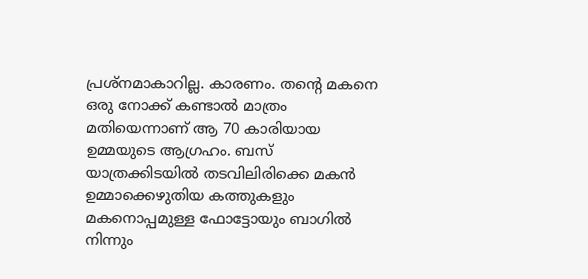പ്രശ്നമാകാറില്ല. കാരണം. തന്റെ മകനെ ഒരു നോക്ക് കണ്ടാല്‍ മാത്രം മതിയെന്നാണ് ആ 70 കാരിയായ ഉമ്മയുടെ ആഗ്രഹം. ബസ് യാത്രക്കിടയില്‍ തടവിലിരിക്കെ മകന്‍ ഉമ്മാക്കെഴുതിയ കത്തുകളും മകനൊപ്പമുള്ള ഫോട്ടോയും ബാഗില്‍ നിന്നും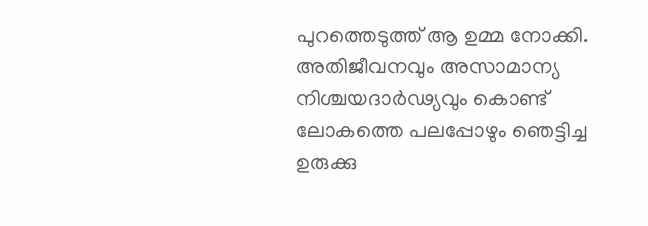പുറത്തെടുത്ത് ആ ഉമ്മ നോക്കി. അതിജീവനവും അസാമാന്യ നിശ്ചയദാര്‍ഢ്യവും കൊണ്ട് ലോകത്തെ പലപ്പോഴും ഞെട്ടിച്ച ഉരുക്കു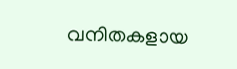വനിതകളായ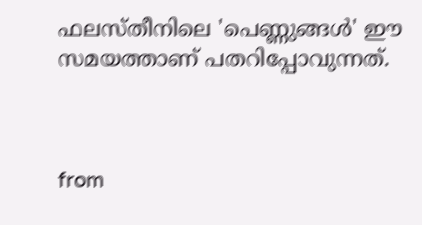ഫലസ്തീനിലെ 'പെണ്ണുങ്ങള്‍' ഈ സമയത്താണ് പതറിപ്പോവുന്നത്.



from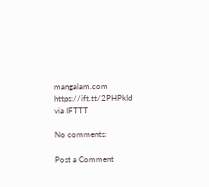mangalam.com https://ift.tt/2PHPkId
via IFTTT

No comments:

Post a Comment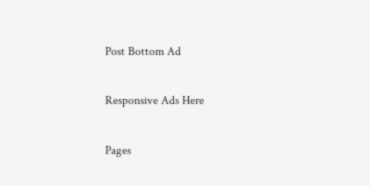Post Bottom Ad

Responsive Ads Here

Pages